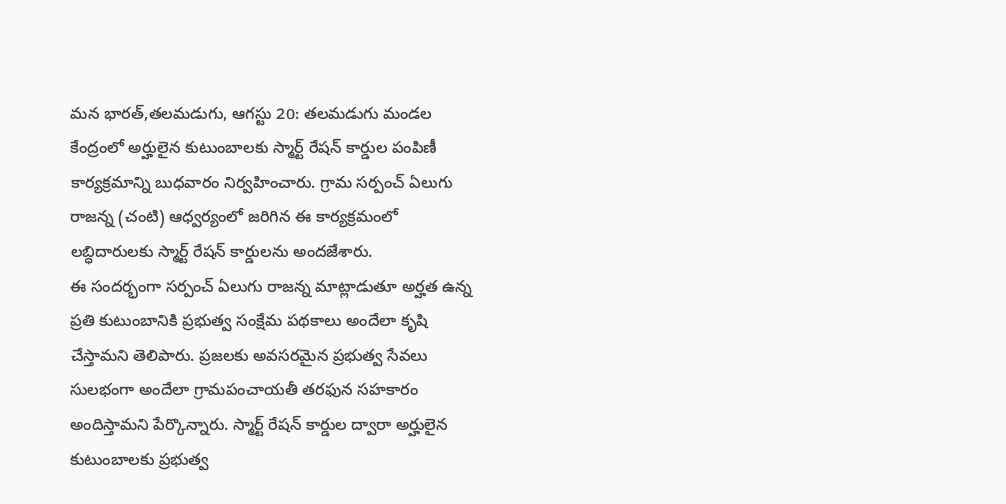మన భారత్,తలమడుగు, ఆగస్టు 20: తలమడుగు మండల కేంద్రంలో అర్హులైన కుటుంబాలకు స్మార్ట్ రేషన్ కార్డుల పంపిణీ కార్యక్రమాన్ని బుధవారం నిర్వహించారు. గ్రామ సర్పంచ్ ఏలుగు రాజన్న (చంటి) ఆధ్వర్యంలో జరిగిన ఈ కార్యక్రమంలో లబ్ధిదారులకు స్మార్ట్ రేషన్ కార్డులను అందజేశారు.
ఈ సందర్భంగా సర్పంచ్ ఏలుగు రాజన్న మాట్లాడుతూ అర్హత ఉన్న ప్రతి కుటుంబానికి ప్రభుత్వ సంక్షేమ పథకాలు అందేలా కృషి చేస్తామని తెలిపారు. ప్రజలకు అవసరమైన ప్రభుత్వ సేవలు సులభంగా అందేలా గ్రామపంచాయతీ తరఫున సహకారం అందిస్తామని పేర్కొన్నారు. స్మార్ట్ రేషన్ కార్డుల ద్వారా అర్హులైన కుటుంబాలకు ప్రభుత్వ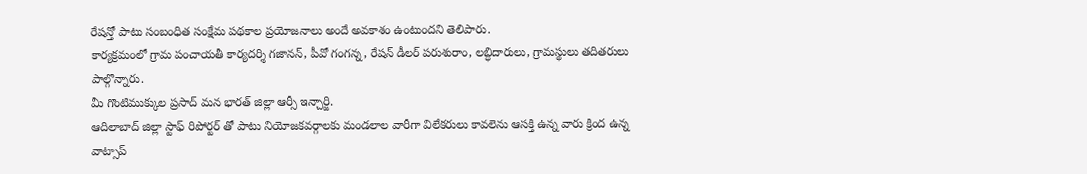రేషన్తో పాటు సంబంధిత సంక్షేమ పథకాల ప్రయోజనాలు అందే అవకాశం ఉంటుందని తెలిపారు.
కార్యక్రమంలో గ్రామ పంచాయతీ కార్యదర్శి గజానన్, పీవో గంగన్న, రేషన్ డీలర్ పరుశురాం, లబ్ధిదారులు, గ్రామస్థులు తదితరులు పాల్గొన్నారు.
మీ గొంటిముక్కుల ప్రసాద్ మన భారత్ జిల్లా ఆర్సీ ఇన్చార్జి.
ఆదిలాబాద్ జిల్లా స్టాఫ్ రిపోర్టర్ తో పాటు నియోజకవర్గాలకు మండలాల వారీగా విలేకరులు కావలెను ఆసక్తి ఉన్న వారు క్రింద ఉన్న వాట్సాప్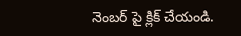నెంబర్ పై క్లిక్ చేయండి.